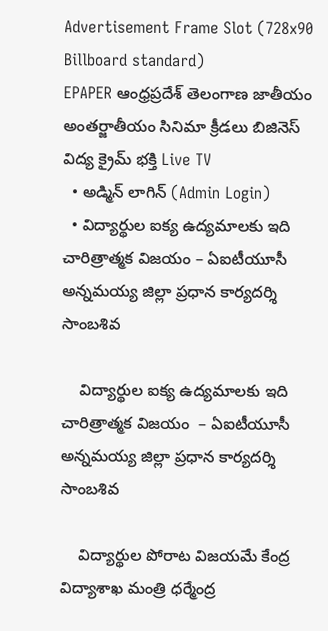Advertisement Frame Slot (728x90 Billboard standard)
EPAPER ఆంధ్రప్రదేశ్ తెలంగాణ జాతీయం అంతర్జాతీయం సినిమా క్రీడలు బిజినెస్ విద్య క్రైమ్ భక్తి Live TV
  • అడ్మిన్ లాగిన్ (Admin Login)
  • విద్యార్థుల ఐక్య ఉద్యమాలకు ఇది చారిత్రాత్మక విజయం – ఏఐటీయూసీ అన్నమయ్య జిల్లా ప్రధాన కార్యదర్శి సాంబశివ

    విద్యార్థుల ఐక్య ఉద్యమాలకు ఇది చారిత్రాత్మక విజయం  – ఏఐటీయూసీ అన్నమయ్య జిల్లా ప్రధాన కార్యదర్శి సాంబశివ

    విద్యార్థుల పోరాట విజయమే కేంద్ర విద్యాశాఖ మంత్రి ధర్మేంద్ర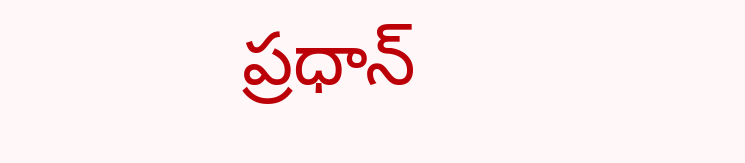ప్రధాన్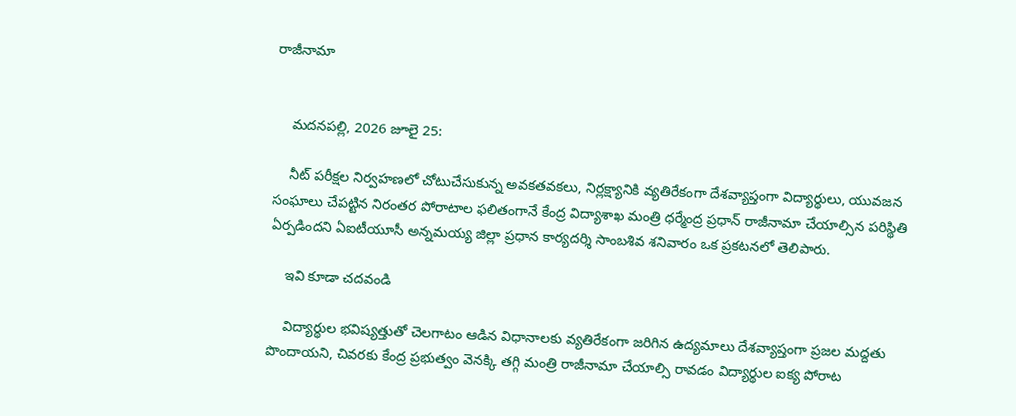రాజీనామా


    మదనపల్లి, 2026 జూలై 25:

    నీట్ పరీక్షల నిర్వహణలో చోటుచేసుకున్న అవకతవకలు, నిర్లక్ష్యానికి వ్యతిరేకంగా దేశవ్యాప్తంగా విద్యార్థులు, యువజన సంఘాలు చేపట్టిన నిరంతర పోరాటాల ఫలితంగానే కేంద్ర విద్యాశాఖ మంత్రి ధర్మేంద్ర ప్రధాన్ రాజీనామా చేయాల్సిన పరిస్థితి ఏర్పడిందని ఏఐటీయూసీ అన్నమయ్య జిల్లా ప్రధాన కార్యదర్శి సాంబశివ శనివారం ఒక ప్రకటనలో తెలిపారు.

    ఇవి కూడా చదవండి

    విద్యార్థుల భవిష్యత్తుతో చెలగాటం ఆడిన విధానాలకు వ్యతిరేకంగా జరిగిన ఉద్యమాలు దేశవ్యాప్తంగా ప్రజల మద్దతు పొందాయని, చివరకు కేంద్ర ప్రభుత్వం వెనక్కి తగ్గి మంత్రి రాజీనామా చేయాల్సి రావడం విద్యార్థుల ఐక్య పోరాట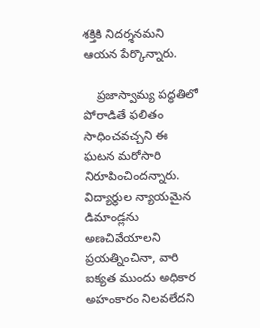శక్తికి నిదర్శనమని ఆయన పేర్కొన్నారు.

    ప్రజాస్వామ్య పద్ధతిలో పోరాడితే ఫలితం సాధించవచ్చని ఈ ఘటన మరోసారి నిరూపించిందన్నారు. విద్యార్థుల న్యాయమైన డిమాండ్లను అణచివేయాలని ప్రయత్నించినా, వారి ఐక్యత ముందు అధికార అహంకారం నిలవలేదని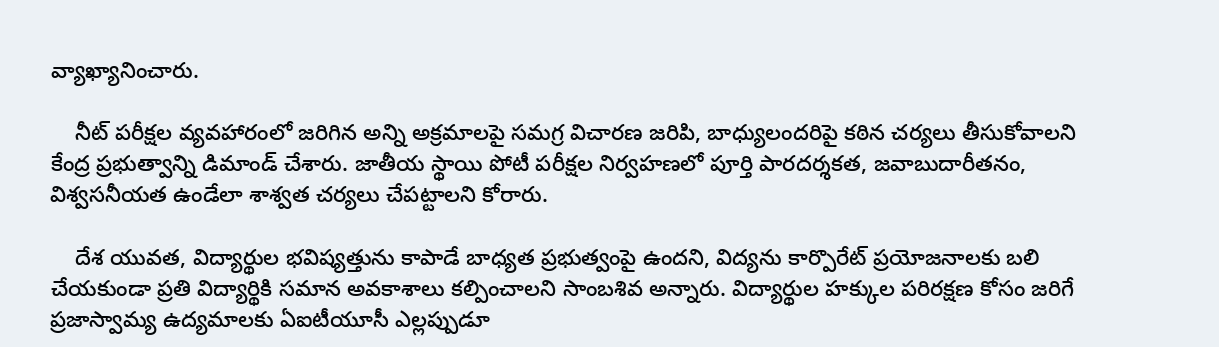వ్యాఖ్యానించారు.

    నీట్ పరీక్షల వ్యవహారంలో జరిగిన అన్ని అక్రమాలపై సమగ్ర విచారణ జరిపి, బాధ్యులందరిపై కఠిన చర్యలు తీసుకోవాలని కేంద్ర ప్రభుత్వాన్ని డిమాండ్ చేశారు. జాతీయ స్థాయి పోటీ పరీక్షల నిర్వహణలో పూర్తి పారదర్శకత, జవాబుదారీతనం, విశ్వసనీయత ఉండేలా శాశ్వత చర్యలు చేపట్టాలని కోరారు.

    దేశ యువత, విద్యార్థుల భవిష్యత్తును కాపాడే బాధ్యత ప్రభుత్వంపై ఉందని, విద్యను కార్పొరేట్ ప్రయోజనాలకు బలి చేయకుండా ప్రతి విద్యార్థికి సమాన అవకాశాలు కల్పించాలని సాంబశివ అన్నారు. విద్యార్థుల హక్కుల పరిరక్షణ కోసం జరిగే ప్రజాస్వామ్య ఉద్యమాలకు ఏఐటీయూసీ ఎల్లప్పుడూ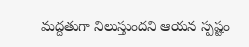మద్దతుగా నిలుస్తుందని ఆయన స్పష్టం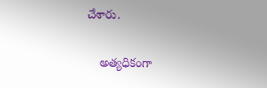చేశారు.

    అత్యధికంగా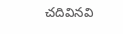చదివినవి